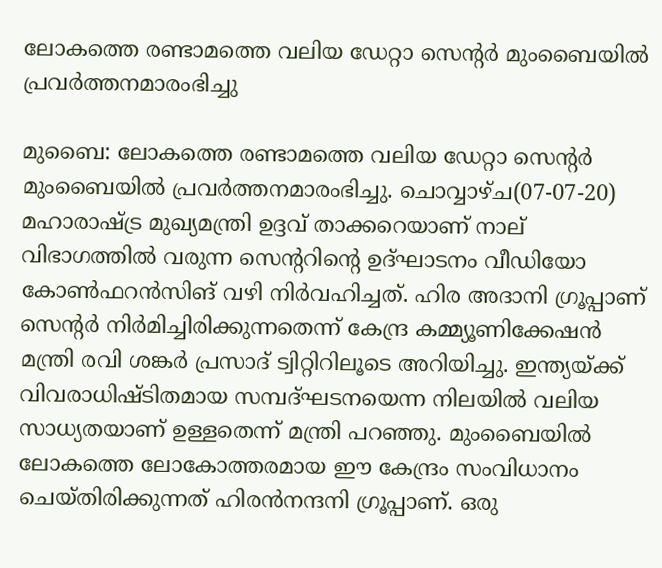ലോകത്തെ രണ്ടാമത്തെ വലിയ ഡേറ്റാ സെന്റര്‍ മുംബൈയില്‍ പ്രവര്‍ത്തനമാരംഭിച്ചു

മുബൈ: ലോകത്തെ രണ്ടാമത്തെ വലിയ ഡേറ്റാ സെന്റര്‍ മുംബൈയില്‍ പ്രവര്‍ത്തനമാരംഭിച്ചു. ചൊവ്വാഴ്ച(07-07-20) മഹാരാഷ്ട്ര മുഖ്യമന്ത്രി ഉദ്ദവ് താക്കറെയാണ് നാല് വിഭാഗത്തില്‍ വരുന്ന സെന്ററിന്റെ ഉദ്ഘാടനം വീഡിയോ കോണ്‍ഫറന്‍സിങ് വഴി നിര്‍വഹിച്ചത്. ഹിര അദാനി ഗ്രൂപ്പാണ് സെന്റര്‍ നിര്‍മിച്ചിരിക്കുന്നതെന്ന് കേന്ദ്ര കമ്മ്യൂണിക്കേഷന്‍ മന്ത്രി രവി ശങ്കര്‍ പ്രസാദ് ട്വിറ്റിറിലൂടെ അറിയിച്ചു. ഇന്ത്യയ്ക്ക് വിവരാധിഷ്ടിതമായ സമ്പദ്ഘടനയെന്ന നിലയില്‍ വലിയ സാധ്യതയാണ് ഉള്ളതെന്ന് മന്ത്രി പറഞ്ഞു. മുംബൈയില്‍ ലോകത്തെ ലോകോത്തരമായ ഈ കേന്ദ്രം സംവിധാനം ചെയ്തിരിക്കുന്നത് ഹിരന്‍നന്ദനി ഗ്രൂപ്പാണ്. ഒരു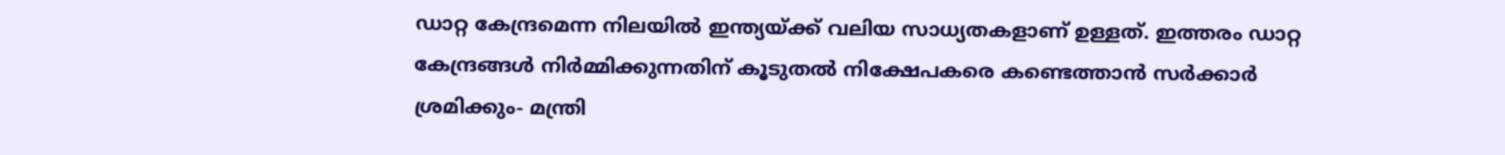ഡാറ്റ കേന്ദ്രമെന്ന നിലയില്‍ ഇന്ത്യയ്ക്ക് വലിയ സാധ്യതകളാണ് ഉള്ളത്. ഇത്തരം ഡാറ്റ കേന്ദ്രങ്ങള്‍ നിര്‍മ്മിക്കുന്നതിന് കൂടുതല്‍ നിക്ഷേപകരെ കണ്ടെത്താന്‍ സര്‍ക്കാര്‍ ശ്രമിക്കും- മന്ത്രി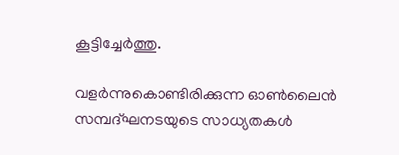കൂട്ടിച്ചേര്‍ത്തു.

വളര്‍ന്നുകൊണ്ടിരിക്കുന്ന ഓണ്‍ലൈന്‍ സമ്പദ്ഘനടയുടെ സാധ്യതകള്‍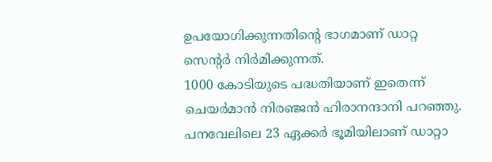ഉപയോഗിക്കുന്നതിന്റെ ഭാഗമാണ് ഡാറ്റ സെന്റര്‍ നിര്‍മിക്കുന്നത്.
1000 കോടിയുടെ പദ്ധതിയാണ് ഇതെന്ന് ചെയര്‍മാന്‍ നിരഞ്ജന്‍ ഹിരാനന്ദാനി പറഞ്ഞു. പനവേലിലെ 23 ഏക്കര്‍ ഭൂമിയിലാണ് ഡാറ്റാ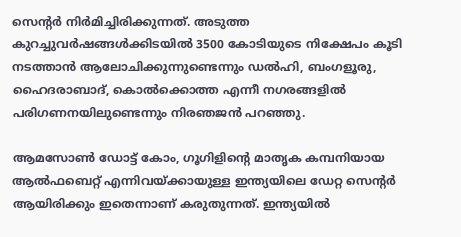സെന്റര്‍ നിര്‍മിച്ചിരിക്കുന്നത്. അടുത്ത കുറച്ചുവര്‍ഷങ്ങള്‍ക്കിടയില്‍ 3500 കോടിയുടെ നിക്ഷേപം കൂടി നടത്താന്‍ ആലോചിക്കുന്നുണ്ടെന്നും ഡല്‍ഹി, ബംഗളൂരു, ഹൈദരാബാദ്, കൊല്‍ക്കൊത്ത എന്നീ നഗരങ്ങളില്‍ പരിഗണനയിലുണ്ടെന്നും നിരഞജന്‍ പറഞ്ഞു.

ആമസോണ്‍ ഡോട്ട് കോം, ഗൂഗിളിന്റെ മാതൃക കമ്പനിയായ ആല്‍ഫബെറ്റ് എന്നിവയ്ക്കായുള്ള ഇന്ത്യയിലെ ഡേറ്റ സെന്റര്‍ ആയിരിക്കും ഇതെന്നാണ് കരുതുന്നത്. ഇന്ത്യയില്‍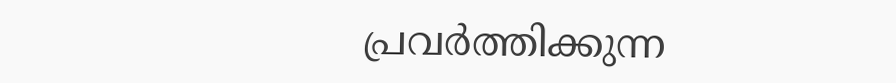പ്രവര്‍ത്തിക്കുന്ന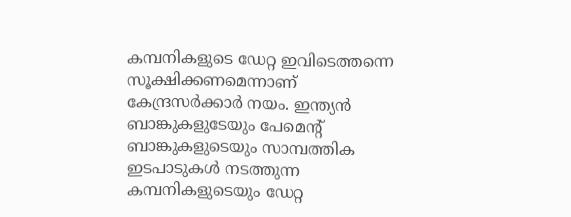കമ്പനികളുടെ ഡേറ്റ ഇവിടെത്തന്നെ സൂക്ഷിക്കണമെന്നാണ് കേന്ദ്രസര്‍ക്കാര്‍ നയം. ഇന്ത്യന്‍ ബാങ്കുകളുടേയും പേമെന്റ് ബാങ്കുകളുടെയും സാമ്പത്തിക ഇടപാടുകള്‍ നടത്തുന്ന കമ്പനികളുടെയും ഡേറ്റ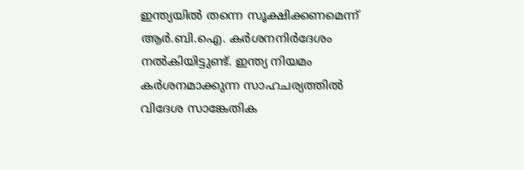ഇന്ത്യയില്‍ തന്നെ സൂക്ഷിക്കണമെന്ന് ആര്‍.ബി.ഐ. കര്‍ശനനിര്‍ദേശം നല്‍കിയിട്ടുണ്ട്. ഇന്ത്യ നിയമം കര്‍ശനമാക്കുന്ന സാഹചര്യത്തില്‍ വിദേശ സാങ്കേതിക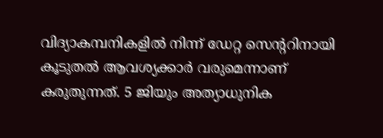വിദ്യാകമ്പനികളില്‍ നിന്ന് ഡേറ്റ സെന്ററിനായി കൂടുതല്‍ ആവശ്യക്കാര്‍ വരുമെന്നാണ് കരുതുന്നത്. 5 ജിയും അത്യാധുനിക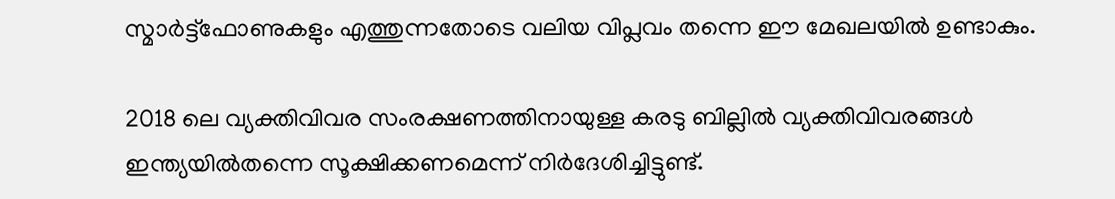സ്മാര്‍ട്ട്‌ഫോണുകളും എത്തുന്നതോടെ വലിയ വിപ്ലവം തന്നെ ഈ മേഖലയില്‍ ഉണ്ടാകും.

2018 ലെ വ്യക്തിവിവര സംരക്ഷണത്തിനായുള്ള കരടു ബില്ലില്‍ വ്യക്തിവിവരങ്ങള്‍ ഇന്ത്യയില്‍തന്നെ സൂക്ഷിക്കണമെന്ന് നിര്‍ദേശിച്ചിട്ടുണ്ട്.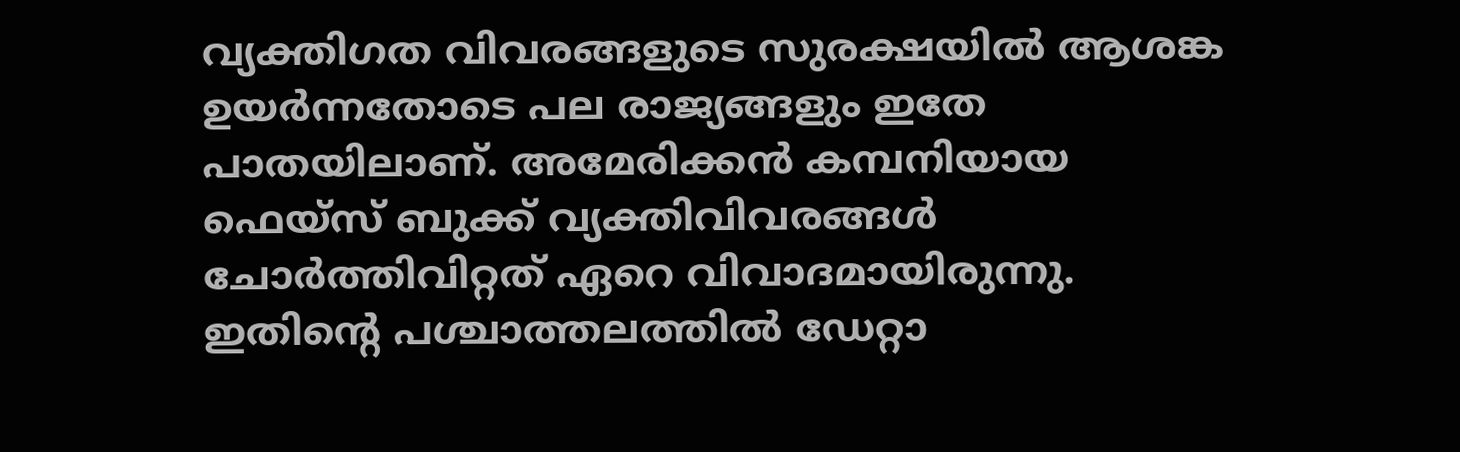വ്യക്തിഗത വിവരങ്ങളുടെ സുരക്ഷയില്‍ ആശങ്ക ഉയര്‍ന്നതോടെ പല രാജ്യങ്ങളും ഇതേ പാതയിലാണ്. അമേരിക്കന്‍ കമ്പനിയായ ഫെയ്‌സ് ബുക്ക് വ്യക്തിവിവരങ്ങള്‍ ചോര്‍ത്തിവിറ്റത് ഏറെ വിവാദമായിരുന്നു. ഇതിന്റെ പശ്ചാത്തലത്തില്‍ ഡേറ്റാ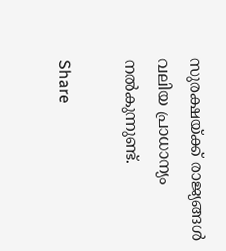സുരക്ഷയ്ക്ക് രാജ്യങ്ങള്‍ വലിയ പ്രാധാന്യം നല്‍കുന്നുണ്ട്.

Share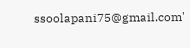ssoolapani75@gmail.com'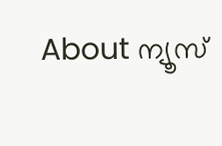About ന്യൂസ്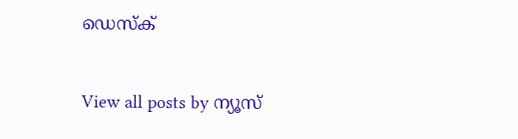ഡെസ്ക്

View all posts by ന്യൂസ്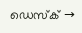ഡെസ്ക് →